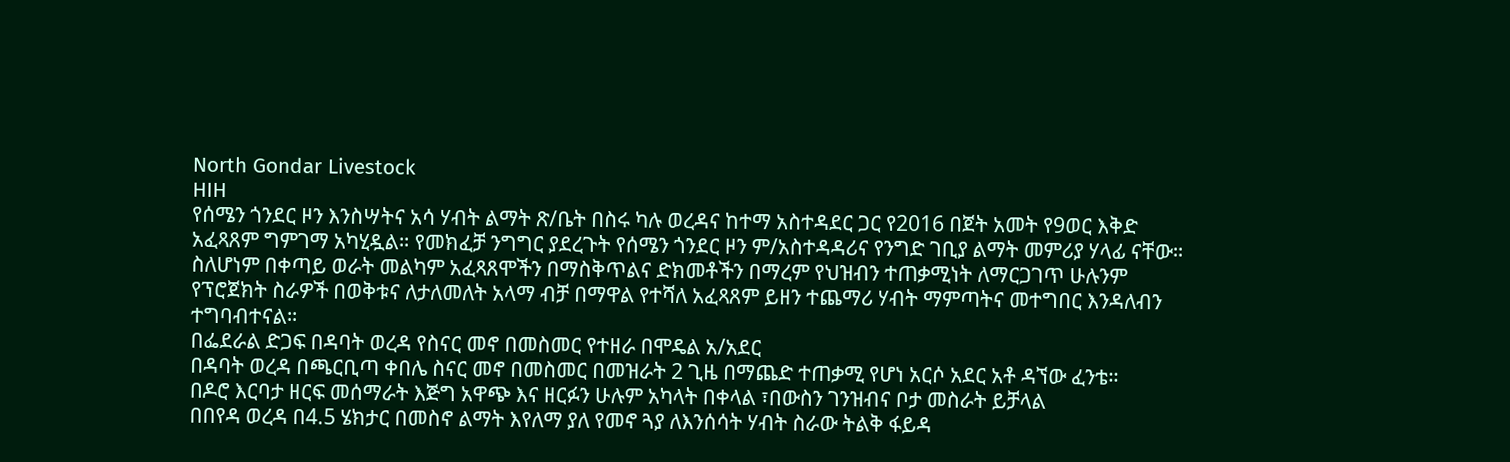North Gondar Livestock
HIH
የሰሜን ጎንደር ዞን እንስሣትና አሳ ሃብት ልማት ጽ/ቤት በስሩ ካሉ ወረዳና ከተማ አስተዳደር ጋር የ2016 በጀት አመት የ9ወር እቅድ አፈጻጸም ግምገማ አካሂዷል። የመክፈቻ ንግግር ያደረጉት የሰሜን ጎንደር ዞን ም/አስተዳዳሪና የንግድ ገቢያ ልማት መምሪያ ሃላፊ ናቸው።
ስለሆነም በቀጣይ ወራት መልካም አፈጻጸሞችን በማስቅጥልና ድክመቶችን በማረም የህዝብን ተጠቃሚነት ለማርጋገጥ ሁሉንም የፕሮጀክት ስራዎች በወቅቱና ለታለመለት አላማ ብቻ በማዋል የተሻለ አፈጻጸም ይዘን ተጨማሪ ሃብት ማምጣትና መተግበር እንዳለብን ተግባብተናል።
በፌደራል ድጋፍ በዳባት ወረዳ የስናር መኖ በመስመር የተዘራ በሞዴል አ/አደር
በዳባት ወረዳ በጫርቢጣ ቀበሌ ስናር መኖ በመስመር በመዝራት 2 ጊዜ በማጨድ ተጠቃሚ የሆነ አርሶ አደር አቶ ዳኘው ፈንቴ።
በዶሮ እርባታ ዘርፍ መሰማራት እጅግ አዋጭ እና ዘርፉን ሁሉም አካላት በቀላል ፣በውስን ገንዝብና ቦታ መስራት ይቻላል
በበየዳ ወረዳ በ4.5 ሄክታር በመስኖ ልማት እየለማ ያለ የመኖ ጓያ ለእንሰሳት ሃብት ስራው ትልቅ ፋይዳ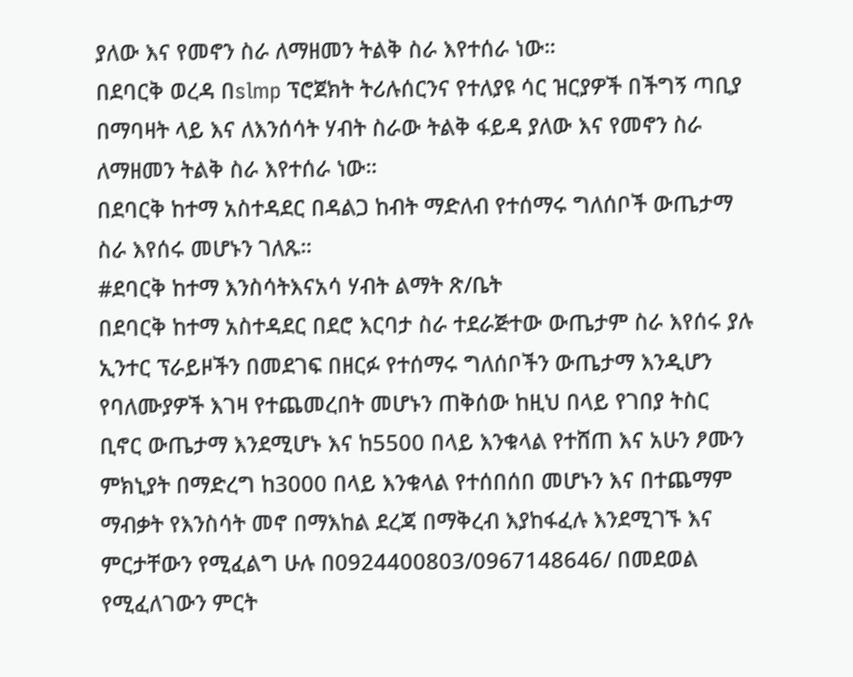ያለው እና የመኖን ስራ ለማዘመን ትልቅ ስራ እየተሰራ ነው።
በደባርቅ ወረዳ በslmp ፕሮጀክት ትሪሉሰርንና የተለያዩ ሳር ዝርያዎች በችግኝ ጣቢያ በማባዛት ላይ እና ለእንሰሳት ሃብት ስራው ትልቅ ፋይዳ ያለው እና የመኖን ስራ ለማዘመን ትልቅ ስራ እየተሰራ ነው።
በደባርቅ ከተማ አስተዳደር በዳልጋ ከብት ማድለብ የተሰማሩ ግለሰቦች ውጤታማ ስራ እየሰሩ መሆኑን ገለጹ።
#ደባርቅ ከተማ እንስሳትእናአሳ ሃብት ልማት ጽ/ቤት
በደባርቅ ከተማ አስተዳደር በደሮ እርባታ ስራ ተደራጅተው ውጤታም ስራ እየሰሩ ያሉ ኢንተር ፕራይዞችን በመደገፍ በዘርፉ የተሰማሩ ግለሰቦችን ውጤታማ እንዲሆን የባለሙያዎች እገዛ የተጨመረበት መሆኑን ጠቅሰው ከዚህ በላይ የገበያ ትስር ቢኖር ውጤታማ እንደሚሆኑ እና ከ5500 በላይ እንቁላል የተሸጠ እና አሁን ፆሙን ምክኒያት በማድረግ ከ3000 በላይ እንቁላል የተሰበሰበ መሆኑን እና በተጨማም ማብቃት የእንስሳት መኖ በማእከል ደረጃ በማቅረብ እያከፋፈሉ እንደሚገኙ እና ምርታቸውን የሚፈልግ ሁሉ በ0924400803/0967148646/ በመደወል የሚፈለገውን ምርት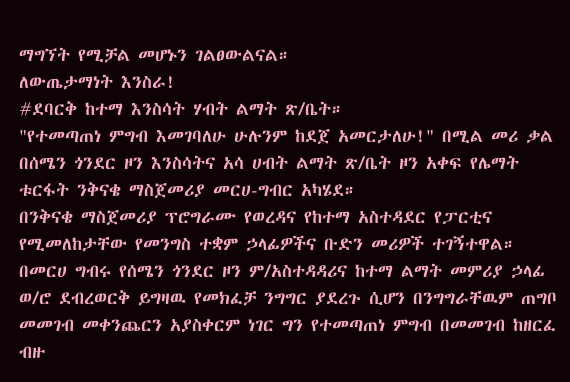ማግኘት የሚቻል መሆኑን ገልፀውልናል።
ለውጤታማነት እንስራ!
#ደባርቅ ከተማ እንስሳት ሃብት ልማት ጽ/ቤት።
"የተመጣጠነ ምግብ እመገባለሁ ሁሉንም ከደጀ አመርታለሁ!" በሚል መሪ ቃል በሰሜን ጎንደር ዞን እንስሳትና አሳ ሀብት ልማት ጽ/ቤት ዞን አቀፍ የሌማት ቱርፋት ንቅናቄ ማስጀመሪያ መርሀ-ግብር አካሄደ።
በንቅናቄ ማስጀመሪያ ፕሮግራሙ የወረዳና የከተማ አስተዳደር የፓርቲና የሚመለከታቸው የመንግስ ተቋም ኃላፊዎችና ቡድን መሪዎች ተገኝተዋል።
በመርሀ ግብሩ የሰሜን ጎንደር ዞን ም/አስተዳዳሪና ከተማ ልማት መምሪያ ኃላፊ ወ/ሮ ደብረወርቅ ይግዛዉ የመክፈቻ ንግግር ያደረጉ ሲሆን በንግግራቸዉም ጠግቦ መመገብ መቀንጨርን አያስቀርም ነገር ግን የተመጣጠነ ምግብ በመመገብ ከዘርፈ ብዙ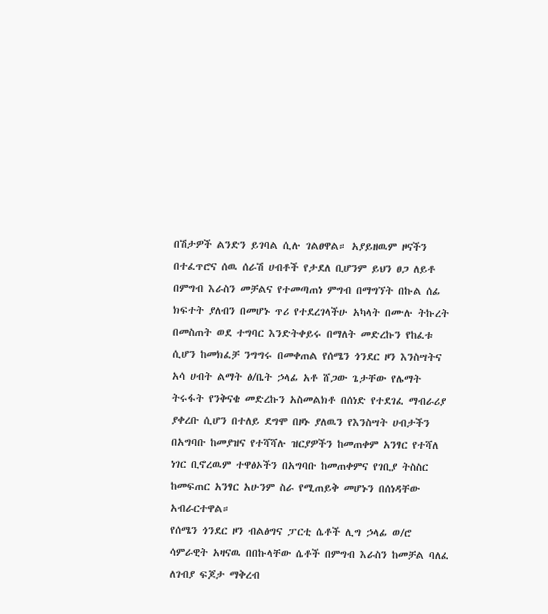በሽታዎች ልንድን ይገባል ሲሉ ገልፀዋል። አያይዘዉም ዞናችን በተፈጥሮና ሰዉ ሰራሽ ሀብቶች የታደለ ቢሆንም ይህን ፀጋ ለይቶ በምግብ እራስን መቻልና የተመጣጠነ ምግብ በማግኘት በኩል ሰፊ ክፍተት ያለብን በመሆኑ ጥሪ የተደረገላችሁ አካላት በሙሉ ትኩረት በመስጠት ወደ ተግባር እንድትቀይሩ በማለት መድረኩን የከፈቱ ሲሆን ከመክፈቻ ንግግሩ በመቀጠል የሰሜን ጎንደር ዞን እንስሣትና አሳ ሀብት ልማት ፅ/ቤት ኃላፊ አቶ ሸጋው ጌታቸው የሌማት ትሩፋት የንቅናቄ መድረኩን አስመልክቶ በሰነድ የተደገፈ ማብራሪያ ያቀረቡ ሲሆን በተለይ ደግሞ በዞኑ ያለዉን የእንስሣት ሀብታችን በአግባቡ ከመያዝና የተሻሻሉ ዝርያዎችን ከመጠቀም አንፃር የተሻለ ነገር ቢኖረዉም ተዋፅኦችን በአግባቡ ከመጠቀምና የገቢያ ትስስር ከመፍጠር አንፃር አሁንም ስራ የሚጠይቅ መሆኑን በሰነዳቸው አብራርተዋል።
የሰሜን ጎንደር ዞን ብልፅግና ፓርቲ ሴቶች ሊግ ኃላፊ ወ/ሮ ሳምራዊት አዛናዉ በበኩላቸው ሴቶች በምግብ እራስን ከመቻል ባለፈ ለገብያ ፍጆታ ማቅረብ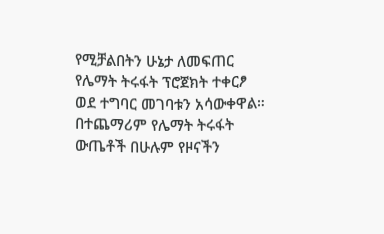የሚቻልበትን ሁኔታ ለመፍጠር የሌማት ትሩፋት ፕሮጀክት ተቀርፆ ወደ ተግባር መገባቱን አሳውቀዋል።
በተጨማሪም የሌማት ትሩፋት ውጤቶች በሁሉም የዞናችን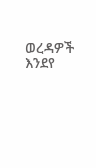ወረዳዎች እንደየ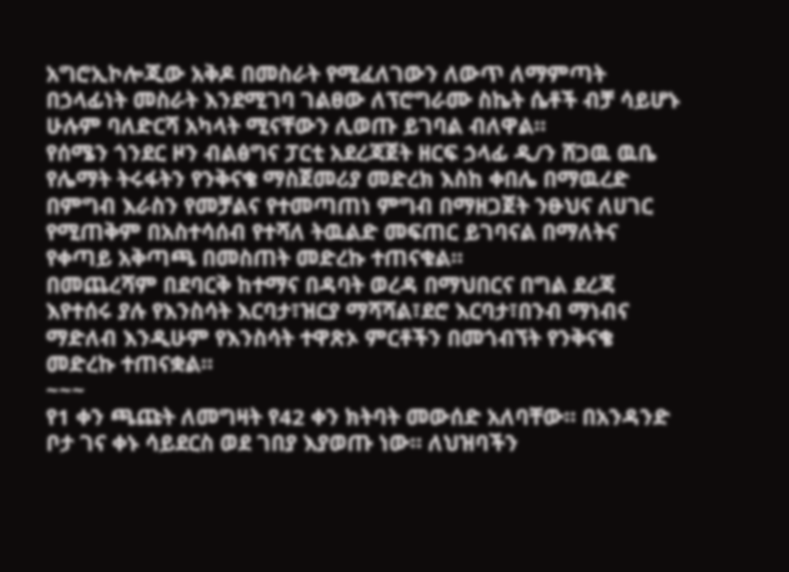አግሮኢኮሎጂው አቅዶ በመስራት የሚፈለገውን ለውጥ ለማምጣት በኃላፊነት መስራት እንደሚገባ ገልፀው ለፕሮግራሙ ስኬት ሴቶች ብቻ ሳይሆኑ ሁሉም ባለድርሻ አካላት ሚናቸውን ሊወጡ ይገባል ብለዋል።
የሰሜን ጎንደር ዞን ብልፅግና ፓርቲ አደረጃጀት ዘርፍ ኃላፊ ዲ/ን ሸጋዉ ዉቤ የሌማት ትሩፋትን የንቅናቄ ማስጀመሪያ መድረክ እስከ ቀበሌ በማዉረድ በምግብ እራስን የመቻልና የተመጣጠነ ምግብ በማዘጋጀት ንፁህና ለሀገር የሚጠቅም በአስተሳሰብ የተሻለ ትዉልድ መፍጠር ይገባናል በማለትና የቀጣይ አቅጣጫ በመስጠት መድረኩ ተጠናቁል።
በመጨረሻም በደባርቅ ከተማና በዳባት ወረዳ በማህበርና በግል ደረጃ እየተሰሩ ያሉ የእንስሳት እርባታ፣ዝርያ ማሻሻል፣ደሮ እርባታ፣በንብ ማነብና ማድለብ እንዲሁም የእንስሳት ተዋጽኦ ምርቶችን በመጎብኘት የንቅናቄ መድረኩ ተጠናቋል።
~~~
የ1 ቀን ጫጩት ለመግዛት የ42 ቀን ክትባት መውሰድ አለባቸው። በአንዳንድ ቦታ ገና ቀኑ ሳይደርስ ወደ ገበያ እያወጡ ነው። ለህዝባችን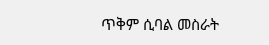ጥቅም ሲባል መስራት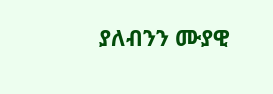ያለብንን ሙያዊ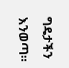ግዴታችን እንወጣ።